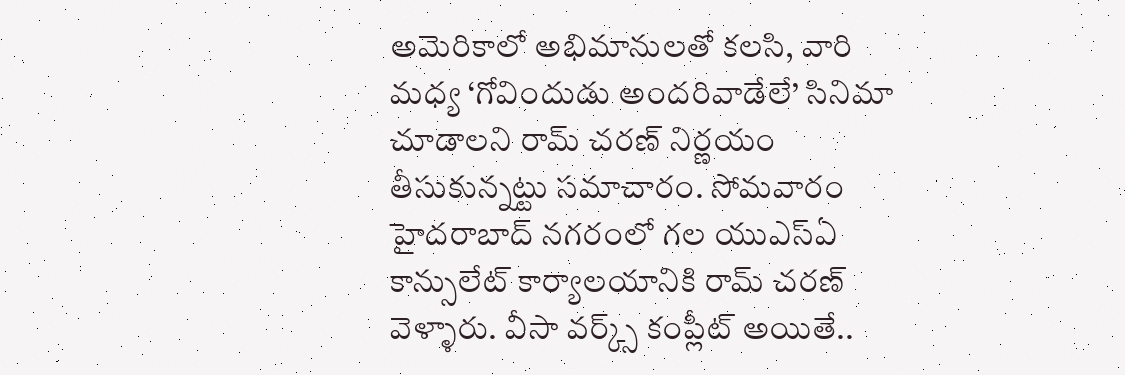అమెరికాలో అభిమానులతో కలసి, వారి మధ్య ‘గోవిందుడు అందరివాడేలే’ సినిమా చూడాలని రామ్ చరణ్ నిర్ణయం తీసుకున్నట్టు సమాచారం. సోమవారం హైదరాబాద్ నగరంలో గల యుఎస్ఏ కాన్సులేట్ కార్యాలయానికి రామ్ చరణ్ వెళ్ళారు. వీసా వర్క్స్ కంప్లీట్ అయితే..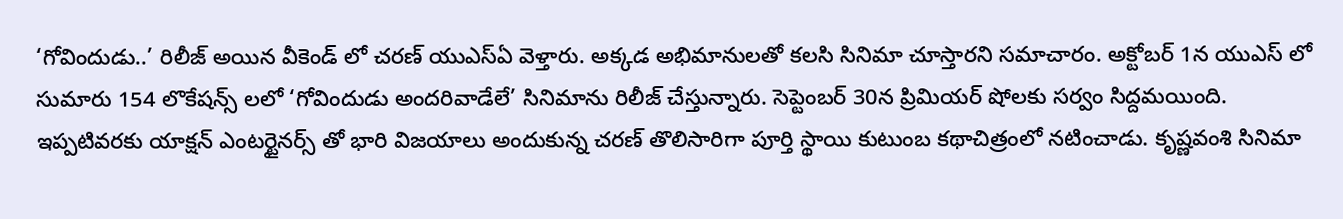‘గోవిందుడు..’ రిలీజ్ అయిన వీకెండ్ లో చరణ్ యుఎస్ఏ వెళ్తారు. అక్కడ అభిమానులతో కలసి సినిమా చూస్తారని సమాచారం. అక్టోబర్ 1న యుఎస్ లో సుమారు 154 లొకేషన్స్ లలో ‘గోవిందుడు అందరివాడేలే’ సినిమాను రిలీజ్ చేస్తున్నారు. సెప్టెంబర్ 30న ప్రిమియర్ షోలకు సర్వం సిద్దమయింది.
ఇప్పటివరకు యాక్షన్ ఎంటర్టైనర్స్ తో భారి విజయాలు అందుకున్న చరణ్ తొలిసారిగా పూర్తి స్థాయి కుటుంబ కథాచిత్రంలో నటించాడు. కృష్ణవంశి సినిమా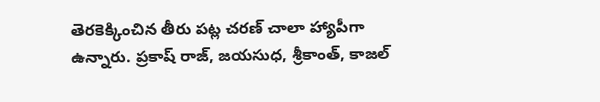తెరకెక్కించిన తీరు పట్ల చరణ్ చాలా హ్యాపీగా ఉన్నారు. ప్రకాష్ రాజ్, జయసుధ, శ్రీకాంత్, కాజల్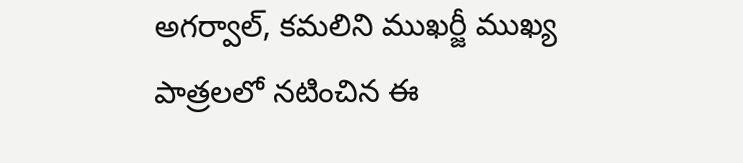అగర్వాల్, కమలిని ముఖర్జీ ముఖ్య పాత్రలలో నటించిన ఈ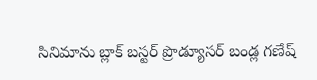సినిమాను బ్లాక్ బస్టర్ ప్రొడ్యూసర్ బండ్ల గణేష్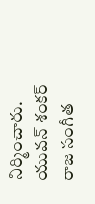నిర్మించారు. యువన్ శంకర్ రాజ సంగీత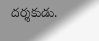దర్శకుడు.